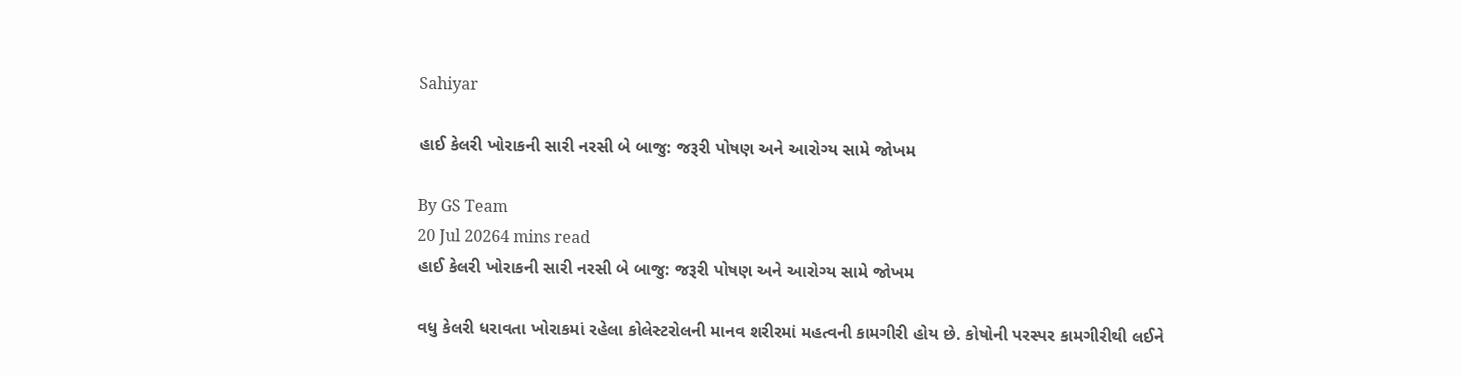Sahiyar

હાઈ કેલરી ખોરાકની સારી નરસી બે બાજુ: જરૂરી પોષણ અને આરોગ્ય સામે જોખમ

By GS Team
20 Jul 20264 mins read
હાઈ કેલરી ખોરાકની સારી નરસી બે બાજુ: જરૂરી પોષણ અને આરોગ્ય સામે જોખમ

વધુ કેલરી ધરાવતા ખોરાકમાં રહેલા કોલેસ્ટરોલની માનવ શરીરમાં મહત્વની કામગીરી હોય છે. કોષોની પરસ્પર કામગીરીથી લઈને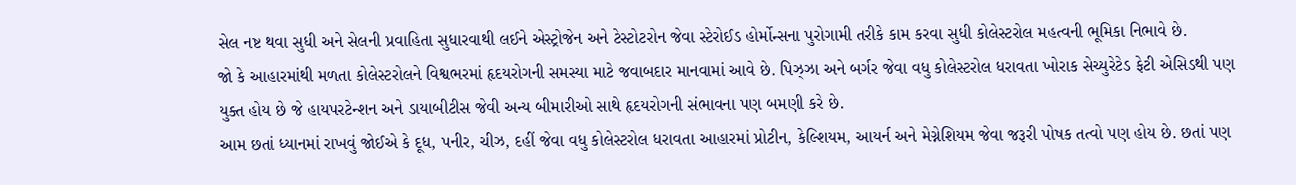સેલ નષ્ટ થવા સુધી અને સેલની પ્રવાહિતા સુધારવાથી લઈને એસ્ટ્રોજેન અને ટેસ્ટોટરોન જેવા સ્ટેરોઈડ હોર્મોન્સના પુરોગામી તરીકે કામ કરવા સુધી કોલેસ્ટરોલ મહત્વની ભૂમિકા નિભાવે છે.
જો કે આહારમાંથી મળતા કોલેસ્ટરોલને વિશ્વભરમાં હૃદયરોગની સમસ્યા માટે જવાબદાર માનવામાં આવે છે. પિઝ્ઝા અને બર્ગર જેવા વધુ કોલેસ્ટરોલ ધરાવતા ખોરાક સેચ્યુરેટેડ ફેટી એસિડથી પણ યુક્ત હોય છે જે હાયપરટેન્શન અને ડાયાબીટીસ જેવી અન્ય બીમારીઓ સાથે હૃદયરોગની સંભાવના પણ બમણી કરે છે.
આમ છતાં ધ્યાનમાં રાખવું જોઈએ કે દૂધ, પનીર, ચીઝ, દહીં જેવા વધુ કોલેસ્ટરોલ ધરાવતા આહારમાં પ્રોટીન, કેલ્શિયમ, આયર્ન અને મેગ્નેશિયમ જેવા જરૂરી પોષક તત્વો પણ હોય છે. છતાં પણ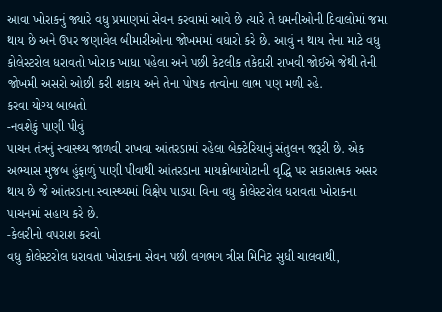આવા ખોરાકનું જ્યારે વધુ પ્રમાણમાં સેવન કરવામાં આવે છે ત્યારે તે ધમનીઓની દિવાલોમાં જમા થાય છે અને ઉપર જણાવેલ બીમારીઓના જોખમમાં વધારો કરે છે. આવું ન થાય તેના માટે વધુ કોલેસ્ટરોલ ધરાવતો ખોરાક ખાધા પહેલા અને પછી કેટલીક તકેદારી રાખવી જોઈએ જેથી તેની જોખમી અસરો ઓછી કરી શકાય અને તેના પોષક તત્વોના લાભ પણ મળી રહે.
કરવા યોગ્ય બાબતો
-નવશેકું પાણી પીવું
પાચન તંત્રનું સ્વાસ્થ્ય જાળવી રાખવા આંતરડામાં રહેલા બેક્ટેરિયાનું સંતુલન જરૂરી છે. એક અભ્યાસ મુજબ હુંફાળું પાણી પીવાથી આંતરડાના માયક્રોબાયોટાની વૃદ્ધિ પર સકારાત્મક અસર થાય છે જે આંતરડાના સ્વાસ્થ્યમાં વિક્ષેપ પાડયા વિના વધુ કોલેસ્ટરોલ ધરાવતા ખોરાકના પાચનમાં સહાય કરે છે.
-કેલરીનો વપરાશ કરવો
વધુ કોલેસ્ટરોલ ધરાવતા ખોરાકના સેવન પછી લગભગ ત્રીસ મિનિટ સુધી ચાલવાથી,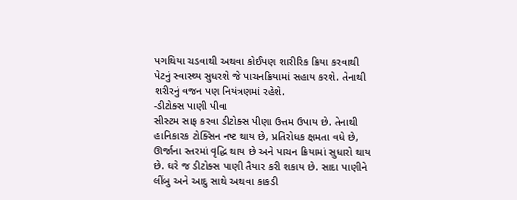પગથિયા ચડવાથી અથવા કોઈપણ શારીરિક ક્રિયા કરવાથી પેટનું સ્વાસ્થ્ય સુધરશે જે પાચનક્રિયામાં સહાય કરશે. તેનાથી શરીરનું વજન પણ નિયંત્રણમાં રહેશે.
-ડીટોક્સ પાણી પીવા
સીસ્ટમ સાફ કરવા ડીટોક્સ પીણા ઉત્તમ ઉપાય છે. તેનાથી હાનિકારક ટોક્સિન નષ્ટ થાય છે, પ્રતિરોધક ક્ષમતા વધે છે, ઊર્જાના સ્તરમાં વૃદ્ધિ થાય છે અને પાચન ક્રિયામાં સુધારો થાય છે. ઘરે જ ડીટોક્સ પાણી તૈયાર કરી શકાય છે. સાદા પાણીને લીંબુ અને આદુ સાથે અથવા કાકડી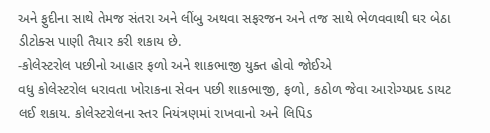અને ફુદીના સાથે તેમજ સંતરા અને લીંબુ અથવા સફરજન અને તજ સાથે ભેળવવાથી ઘર બેઠા ડીટોક્સ પાણી તૈયાર કરી શકાય છે.
-કોલેસ્ટરોલ પછીનો આહાર ફળો અને શાકભાજી યુક્ત હોવો જોઈએ
વધુ કોલેસ્ટરોલ ધરાવતા ખોરાકના સેવન પછી શાકભાજી, ફળો, કઠોળ જેવા આરોગ્યપ્રદ ડાયટ લઈ શકાય. કોલેસ્ટરોલના સ્તર નિયંત્રણમાં રાખવાનો અને લિપિડ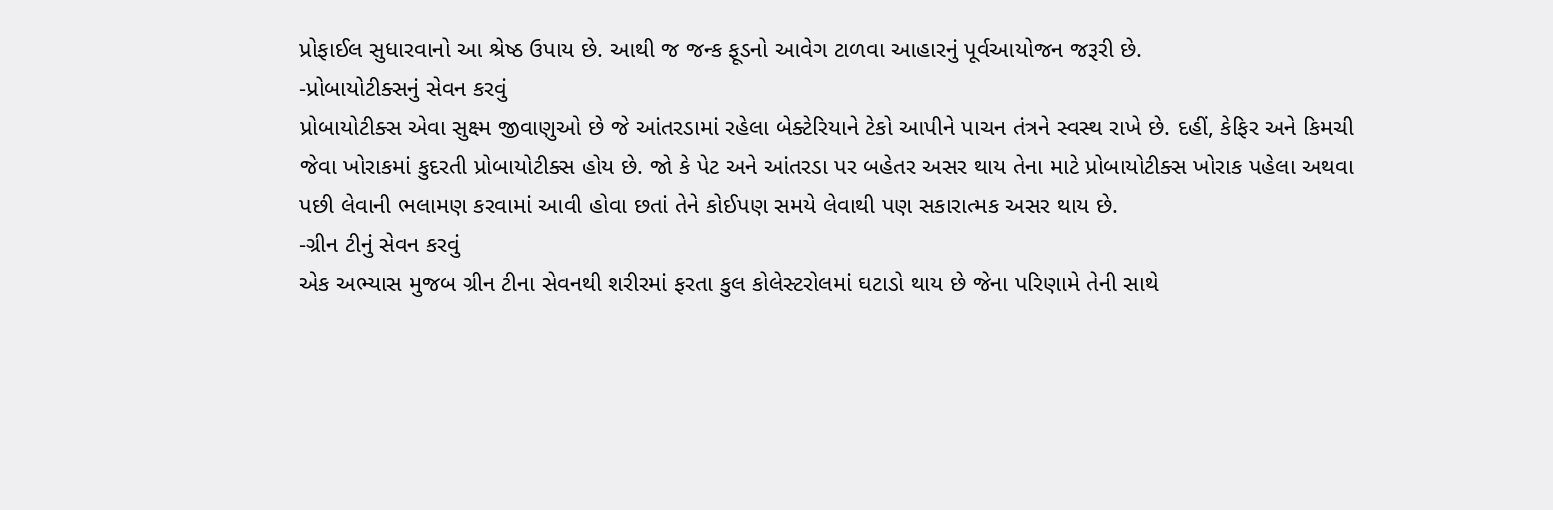પ્રોફાઈલ સુધારવાનો આ શ્રેષ્ઠ ઉપાય છે. આથી જ જન્ક ફૂડનો આવેગ ટાળવા આહારનું પૂર્વઆયોજન જરૂરી છે.
-પ્રોબાયોટીક્સનું સેવન કરવું
પ્રોબાયોટીક્સ એવા સુક્ષ્મ જીવાણુઓ છે જે આંતરડામાં રહેલા બેક્ટેરિયાને ટેકો આપીને પાચન તંત્રને સ્વસ્થ રાખે છે. દહીં, કેફિર અને કિમચી જેવા ખોરાકમાં કુદરતી પ્રોબાયોટીક્સ હોય છે. જો કે પેટ અને આંતરડા પર બહેતર અસર થાય તેના માટે પ્રોબાયોટીક્સ ખોરાક પહેલા અથવા પછી લેવાની ભલામણ કરવામાં આવી હોવા છતાં તેને કોઈપણ સમયે લેવાથી પણ સકારાત્મક અસર થાય છે.
-ગ્રીન ટીનું સેવન કરવું
એક અભ્યાસ મુજબ ગ્રીન ટીના સેવનથી શરીરમાં ફરતા કુલ કોલેસ્ટરોલમાં ઘટાડો થાય છે જેના પરિણામે તેની સાથે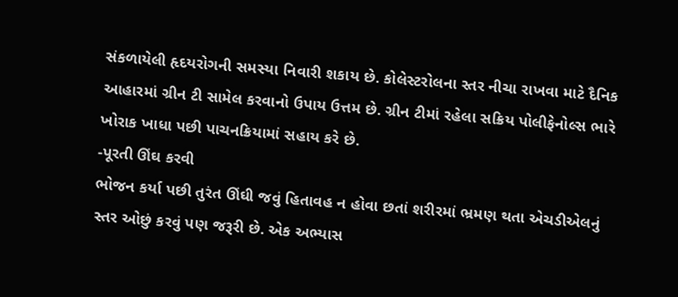સંકળાયેલી હૃદયરોગની સમસ્યા નિવારી શકાય છે. કોલેસ્ટરોલના સ્તર નીચા રાખવા માટે દૈનિક આહારમાં ગ્રીન ટી સામેલ કરવાનો ઉપાય ઉત્તમ છે. ગ્રીન ટીમાં રહેલા સક્રિય પોલીફેનોલ્સ ભારે ખોરાક ખાધા પછી પાચનક્રિયામાં સહાય કરે છે.
-પૂરતી ઊંઘ કરવી
ભોજન કર્યા પછી તુરંત ઊંઘી જવું હિતાવહ ન હોવા છતાં શરીરમાં ભ્રમણ થતા એચડીએલનું સ્તર ઓછું કરવું પણ જરૂરી છે. એક અભ્યાસ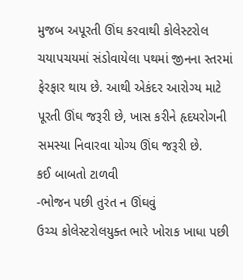મુજબ અપૂરતી ઊંઘ કરવાથી કોલેસ્ટરોલ ચયાપચયમાં સંડોવાયેલા પથમાં જીનના સ્તરમાં ફેરફાર થાય છે. આથી એકંદર આરોગ્ય માટે પૂરતી ઊંઘ જરૂરી છે, ખાસ કરીને હૃદયરોગની સમસ્યા નિવારવા યોગ્ય ઊંઘ જરૂરી છે.
કઈ બાબતો ટાળવી
-ભોજન પછી તુરંત ન ઊંઘવું
ઉચ્ચ કોલેસ્ટરોલયુક્ત ભારે ખોરાક ખાધા પછી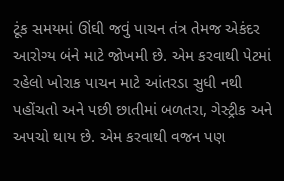ટૂંક સમયમાં ઊંઘી જવું પાચન તંત્ર તેમજ એકંદર આરોગ્ય બંને માટે જોખમી છે. એમ કરવાથી પેટમાં રહેલો ખોરાક પાચન માટે આંતરડા સુધી નથી પહોંચતો અને પછી છાતીમાં બળતરા, ગેસ્ટ્રીક અને અપચો થાય છે. એમ કરવાથી વજન પણ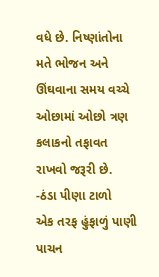વધે છે. નિષ્ણાંતોના મતે ભોજન અને ઊંઘવાના સમય વચ્ચે ઓછામાં ઓછો ત્રણ કલાકનો તફાવત રાખવો જરૂરી છે.
-ઠંડા પીણા ટાળો
એક તરફ હુંફાળું પાણી પાચન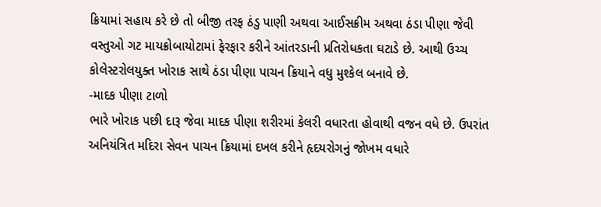ક્રિયામાં સહાય કરે છે તો બીજી તરફ ઠંડુ પાણી અથવા આઈસક્રીમ અથવા ઠંડા પીણા જેવી વસ્તુઓ ગટ માયક્રોબાયોટામાં ફેરફાર કરીને આંતરડાની પ્રતિરોધકતા ઘટાડે છે. આથી ઉચ્ચ કોલેસ્ટરોલયુક્ત ખોરાક સાથે ઠંડા પીણા પાચન ક્રિયાને વધુ મુશ્કેલ બનાવે છે.
-માદક પીણા ટાળો
ભારે ખોરાક પછી દારૂ જેવા માદક પીણા શરીરમાં કેલરી વધારતા હોવાથી વજન વધે છે. ઉપરાંત અનિયંત્રિત મદિરા સેવન પાચન ક્રિયામાં દખલ કરીને હૃદયરોગનું જોખમ વધારે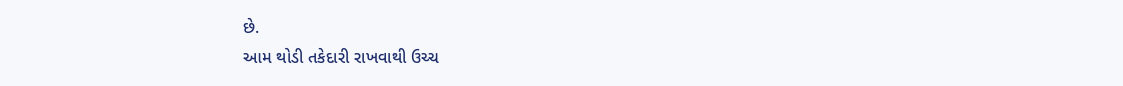છે.
આમ થોડી તકેદારી રાખવાથી ઉચ્ચ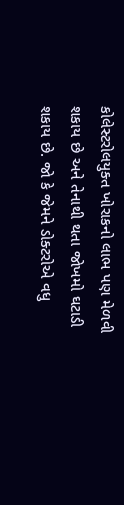કોલેસ્ટરોલયુક્ત ખોરાકનો લાભ પણ મેળવી શકાય છે અને તેનાથી થતા જોખમો ઘટાડી શકાય છે. જો કે જેમને ડોક્ટરોએ વધુ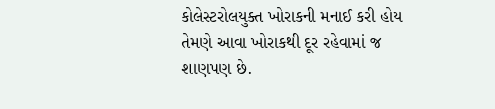કોલેસ્ટરોલયુક્ત ખોરાકની મનાઈ કરી હોય તેમણે આવા ખોરાકથી દૂર રહેવામાં જ શાણપણ છે.